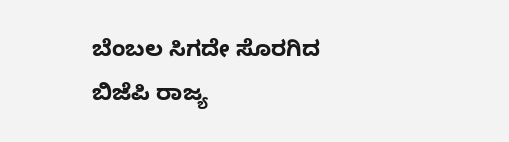ಬೆಂಬಲ ಸಿಗದೇ ಸೊರಗಿದ ಬಿಜೆಪಿ ರಾಜ್ಯ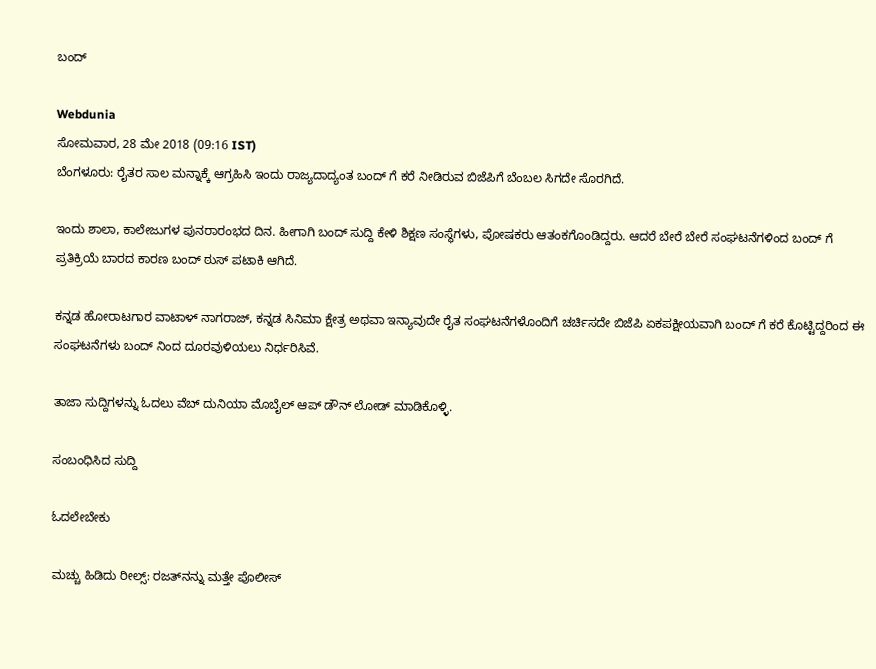ಬಂದ್

Webdunia
ಸೋಮವಾರ, 28 ಮೇ 2018 (09:16 IST)
ಬೆಂಗಳೂರು: ರೈತರ ಸಾಲ ಮನ್ನಾಕ್ಕೆ ಆಗ್ರಹಿಸಿ ಇಂದು ರಾಜ್ಯದಾದ್ಯಂತ ಬಂದ್ ಗೆ ಕರೆ ನೀಡಿರುವ ಬಿಜೆಪಿಗೆ ಬೆಂಬಲ ಸಿಗದೇ ಸೊರಗಿದೆ.

ಇಂದು ಶಾಲಾ, ಕಾಲೇಜುಗಳ ಪುನರಾರಂಭದ ದಿನ. ಹೀಗಾಗಿ ಬಂದ್ ಸುದ್ದಿ ಕೇಳಿ ಶಿಕ್ಷಣ ಸಂಸ್ಥೆಗಳು, ಪೋಷಕರು ಆತಂಕಗೊಂಡಿದ್ದರು. ಆದರೆ ಬೇರೆ ಬೇರೆ ಸಂಘಟನೆಗಳಿಂದ ಬಂದ್ ಗೆ ಪ್ರತಿಕ್ರಿಯೆ ಬಾರದ ಕಾರಣ ಬಂದ್ ಠುಸ್ ಪಟಾಕಿ ಆಗಿದೆ.

ಕನ್ನಡ ಹೋರಾಟಗಾರ ವಾಟಾಳ್ ನಾಗರಾಜ್, ಕನ್ನಡ ಸಿನಿಮಾ ಕ್ಷೇತ್ರ ಅಥವಾ ಇನ್ಯಾವುದೇ ರೈತ ಸಂಘಟನೆಗಳೊಂದಿಗೆ ಚರ್ಚಿಸದೇ ಬಿಜೆಪಿ ಏಕಪಕ್ಷೀಯವಾಗಿ ಬಂದ್ ಗೆ ಕರೆ ಕೊಟ್ಟಿದ್ದರಿಂದ ಈ ಸಂಘಟನೆಗಳು ಬಂದ್ ನಿಂದ ದೂರವುಳಿಯಲು ನಿರ್ಧರಿಸಿವೆ.

ತಾಜಾ ಸುದ್ದಿಗಳನ್ನು ಓದಲು ವೆಬ್ ದುನಿಯಾ ಮೊಬೈಲ್ ಆಪ್ ಡೌನ್ ಲೋಡ್ ಮಾಡಿಕೊಳ್ಳಿ.

ಸಂಬಂಧಿಸಿದ ಸುದ್ದಿ

ಓದಲೇಬೇಕು

ಮಚ್ಚು ಹಿಡಿದು ರೀಲ್ಸ್‌: ರಜತ್‌ನನ್ನು ಮತ್ತೇ ಪೊಲೀಸ್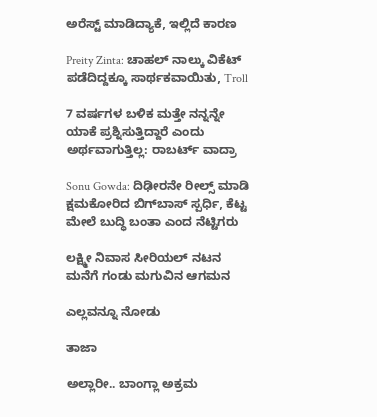ಅರೆಸ್ಟ್ ಮಾಡಿದ್ಯಾಕೆ, ಇಲ್ಲಿದೆ ಕಾರಣ

Preity Zinta: ಚಾಹಲ್ ನಾಲ್ಕು ವಿಕೆಟ್ ಪಡೆದಿದ್ದಕ್ಕೂ ಸಾರ್ಥಕವಾಯಿತು, Troll

7 ವರ್ಷಗಳ ಬಳಿಕ ಮತ್ತೇ ನನ್ನನ್ನೇ ಯಾಕೆ ಪ್ರಶ್ನಿಸುತ್ತಿದ್ದಾರೆ ಎಂದು ಅರ್ಥವಾಗುತ್ತಿಲ್ಲ: ರಾಬರ್ಟ್‌ ವಾದ್ರಾ

Sonu Gowda: ದಿಢೀರನೇ ರೀಲ್ಸ್ ಮಾಡಿ ಕ್ಷಮಕೋರಿದ ಬಿಗ್‌ಬಾಸ್‌ ಸ್ಪರ್ಧಿ, ಕೆಟ್ಟ ಮೇಲೆ ಬುದ್ಧಿ ಬಂತಾ ಎಂದ ನೆಟ್ಟಿಗರು

ಲಕ್ಷ್ಮೀ ನಿವಾಸ ಸೀರಿಯಲ್ ನಟನ ಮನೆಗೆ ಗಂಡು ಮಗುವಿನ ಆಗಮನ

ಎಲ್ಲವನ್ನೂ ನೋಡು

ತಾಜಾ

ಅಲ್ಲಾರೀ.. ಬಾಂಗ್ಲಾ ಅಕ್ರಮ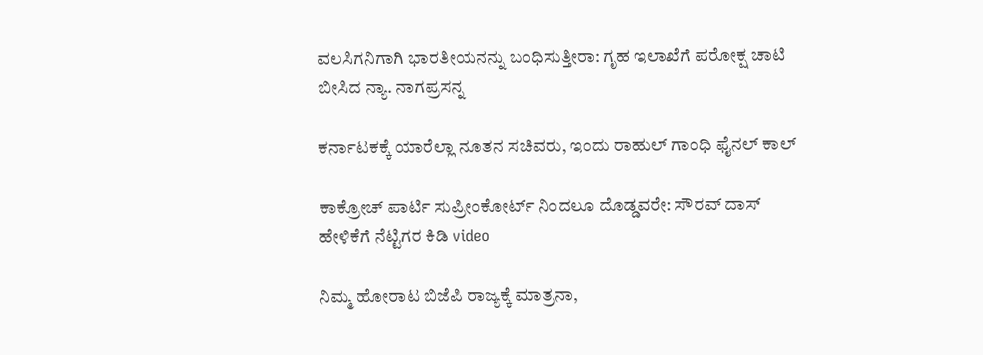ವಲಸಿಗನಿಗಾಗಿ ಭಾರತೀಯನನ್ನು ಬಂಧಿಸುತ್ತೀರಾ: ಗೃಹ ಇಲಾಖೆಗೆ ಪರೋಕ್ಷ ಚಾಟಿ ಬೀಸಿದ ನ್ಯಾ. ನಾಗಪ್ರಸನ್ನ

ಕರ್ನಾಟಕಕ್ಕೆ ಯಾರೆಲ್ಲಾ ನೂತನ ಸಚಿವರು, ಇಂದು ರಾಹುಲ್ ಗಾಂಧಿ ಫೈನಲ್ ಕಾಲ್

ಕಾಕ್ರೋಚ್ ಪಾರ್ಟಿ ಸುಪ್ರೀಂಕೋರ್ಟ್ ನಿಂದಲೂ ದೊಡ್ಡವರೇ: ಸೌರವ್ ದಾಸ್ ಹೇಳಿಕೆಗೆ ನೆಟ್ಟಿಗರ ಕಿಡಿ video

ನಿಮ್ಮ ಹೋರಾಟ ಬಿಜೆಪಿ ರಾಜ್ಯಕ್ಕೆ ಮಾತ್ರನಾ,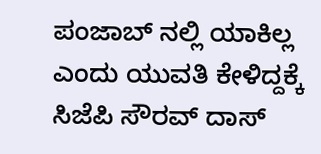ಪಂಜಾಬ್ ನಲ್ಲಿ ಯಾಕಿಲ್ಲ ಎಂದು ಯುವತಿ ಕೇಳಿದ್ದಕ್ಕೆ ಸಿಜೆಪಿ ಸೌರವ್ ದಾಸ್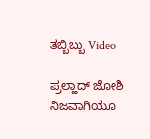ತಬ್ಬಿಬ್ಬು Video

ಪ್ರಲ್ಹಾದ್ ಜೋಶಿ ನಿಜವಾಗಿಯೂ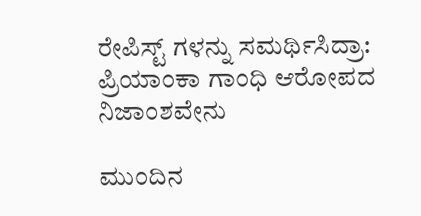ರೇಪಿಸ್ಟ್ ಗಳನ್ನು ಸಮರ್ಥಿಸಿದ್ರಾ: ಪ್ರಿಯಾಂಕಾ ಗಾಂಧಿ ಆರೋಪದ ನಿಜಾಂಶವೇನು

ಮುಂದಿನ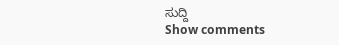ಸುದ್ದಿ
Show comments